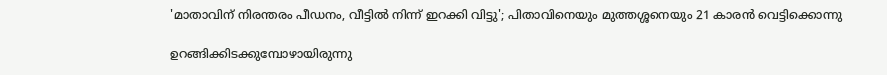'മാതാവിന് നിരന്തരം പീഡനം, വീട്ടില്‍ നിന്ന് ഇറക്കി വിട്ടു'; പിതാവിനെയും മുത്തശ്ശനെയും 21 കാരൻ വെട്ടിക്കൊന്നു

ഉറങ്ങിക്കിടക്കുമ്പോഴായിരുന്നു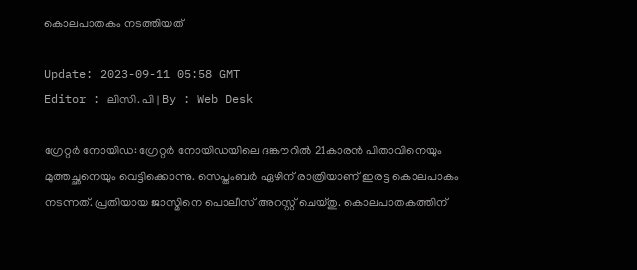കൊലപാതകം നടത്തിയത്

Update: 2023-09-11 05:58 GMT
Editor : ലിസി. പി | By : Web Desk

ഗ്രേറ്റർ നോയിഡ: ഗ്രേറ്റർ നോയിഡയിലെ ദങ്കൗറിൽ 21കാരൻ പിതാവിനെയും മുത്തച്ഛനെയും വെട്ടിക്കൊന്നു. സെപ്തംബർ ഏഴിന് രാത്രിയാണ് ഇരട്ട കൊലപാകം നടന്നത്. പ്രതിയായ ജാസ്മിനെ പൊലീസ് അറസ്റ്റ് ചെയ്തു. കൊലപാതകത്തിന്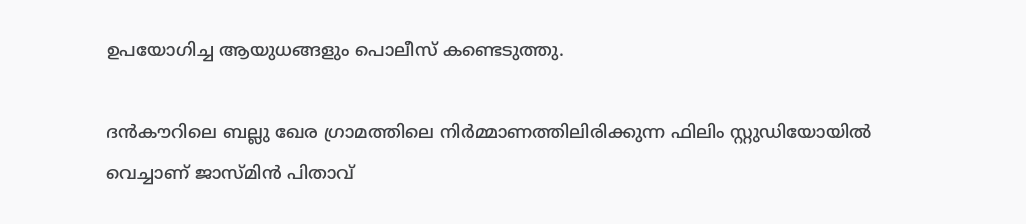ഉപയോഗിച്ച ആയുധങ്ങളും പൊലീസ് കണ്ടെടുത്തു.

ദൻകൗറിലെ ബല്ലു ഖേര ഗ്രാമത്തിലെ നിർമ്മാണത്തിലിരിക്കുന്ന ഫിലിം സ്റ്റുഡിയോയിൽ വെച്ചാണ് ജാസ്മിൻ പിതാവ്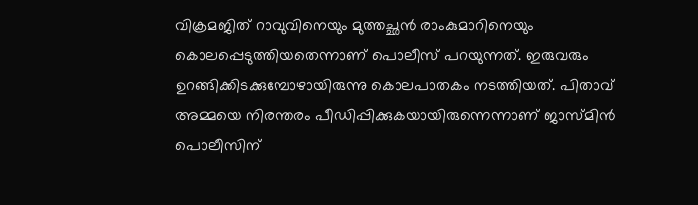വിക്രമജിത് റാവുവിനെയും മുത്തച്ഛൻ രാംകുമാറിനെയും കൊലപ്പെടുത്തിയതെന്നാണ് പൊലീസ് പറയുന്നത്. ഇരുവരും ഉറങ്ങിക്കിടക്കുമ്പോഴായിരുന്നു കൊലപാതകം നടത്തിയത്. പിതാവ് അമ്മയെ നിരന്തരം പീഡിപ്പിക്കുകയായിരുന്നെന്നാണ് ജാസ്മിൻ പൊലീസിന്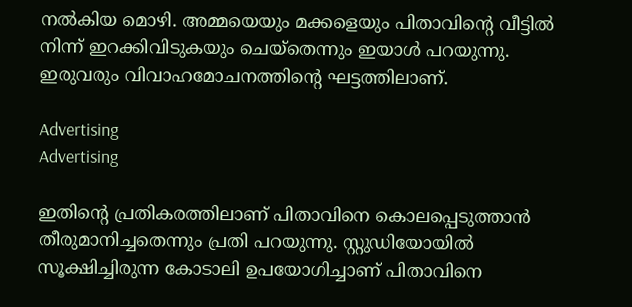നൽകിയ മൊഴി. അമ്മയെയും മക്കളെയും പിതാവിന്റെ വീട്ടിൽ നിന്ന് ഇറക്കിവിടുകയും ചെയ്‌തെന്നും ഇയാൾ പറയുന്നു. ഇരുവരും വിവാഹമോചനത്തിന്റെ ഘട്ടത്തിലാണ്.

Advertising
Advertising

ഇതിന്റെ പ്രതികരത്തിലാണ് പിതാവിനെ കൊലപ്പെടുത്താൻ തീരുമാനിച്ചതെന്നും പ്രതി പറയുന്നു. സ്റ്റുഡിയോയിൽ സൂക്ഷിച്ചിരുന്ന കോടാലി ഉപയോഗിച്ചാണ് പിതാവിനെ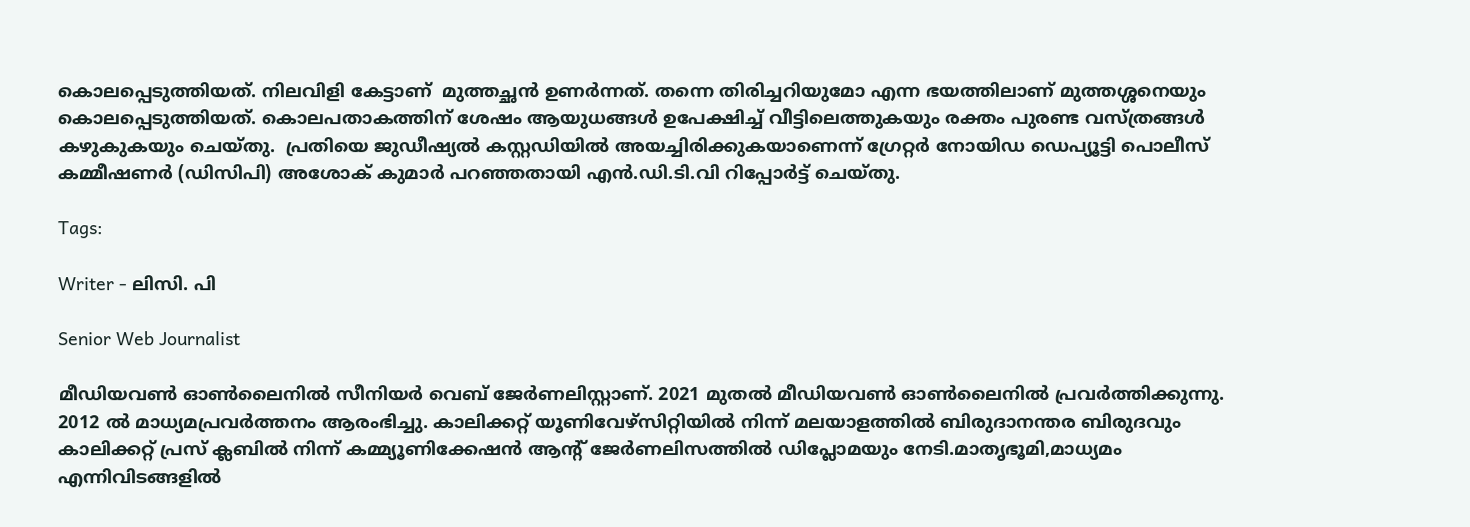കൊലപ്പെടുത്തിയത്. നിലവിളി കേട്ടാണ്  മുത്തച്ഛൻ ഉണർന്നത്. തന്നെ തിരിച്ചറിയുമോ എന്ന ഭയത്തിലാണ് മുത്തശ്ശനെയും കൊലപ്പെടുത്തിയത്. കൊലപതാകത്തിന് ശേഷം ആയുധങ്ങൾ ഉപേക്ഷിച്ച് വീട്ടിലെത്തുകയും രക്തം പുരണ്ട വസ്ത്രങ്ങൾ കഴുകുകയും ചെയ്തു.  പ്രതിയെ ജുഡീഷ്യൽ കസ്റ്റഡിയിൽ അയച്ചിരിക്കുകയാണെന്ന് ഗ്രേറ്റർ നോയിഡ ഡെപ്യൂട്ടി പൊലീസ് കമ്മീഷണർ (ഡിസിപി) അശോക് കുമാർ പറഞ്ഞതായി എൻ.ഡി.ടി.വി റിപ്പോർട്ട് ചെയ്തു.

Tags:

Writer - ലിസി. പി

Senior Web Journalist

മീഡിയവൺ ഓൺലൈനിൽ സീനിയർ വെബ് ജേർണലിസ്റ്റാണ്. 2021 മുതൽ മീഡിയവൺ ഓൺലൈനിൽ പ്രവർത്തിക്കുന്നു. 2012 ല്‍ മാധ്യമപ്രവര്‍ത്തനം ആരംഭിച്ചു. കാലിക്കറ്റ് യൂണിവേഴ്‌സിറ്റിയിൽ നിന്ന് മലയാളത്തിൽ ബിരുദാനന്തര ബിരുദവും കാലിക്കറ്റ് പ്രസ് ക്ലബിൽ നിന്ന് കമ്മ്യൂണിക്കേഷൻ ആന്റ് ജേർണലിസത്തിൽ ഡിപ്ലോമയും നേടി.മാതൃഭൂമി,മാധ്യമം എന്നിവിടങ്ങളിൽ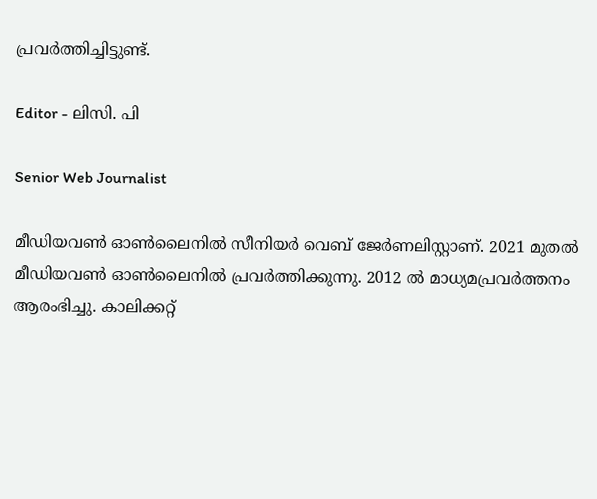പ്രവർത്തിച്ചിട്ടുണ്ട്.

Editor - ലിസി. പി

Senior Web Journalist

മീഡിയവൺ ഓൺലൈനിൽ സീനിയർ വെബ് ജേർണലിസ്റ്റാണ്. 2021 മുതൽ മീഡിയവൺ ഓൺലൈനിൽ പ്രവർത്തിക്കുന്നു. 2012 ല്‍ മാധ്യമപ്രവര്‍ത്തനം ആരംഭിച്ചു. കാലിക്കറ്റ്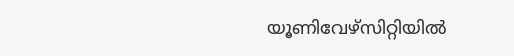യൂണിവേഴ്‌സിറ്റിയിൽ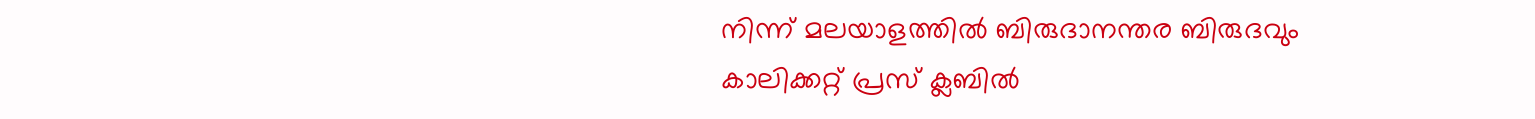നിന്ന് മലയാളത്തിൽ ബിരുദാനന്തര ബിരുദവും കാലിക്കറ്റ് പ്രസ് ക്ലബിൽ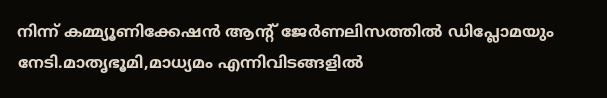നിന്ന് കമ്മ്യൂണിക്കേഷൻ ആന്റ് ജേർണലിസത്തിൽ ഡിപ്ലോമയും നേടി.മാതൃഭൂമി,മാധ്യമം എന്നിവിടങ്ങളിൽ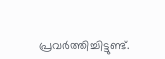പ്രവർത്തിച്ചിട്ടുണ്ട്.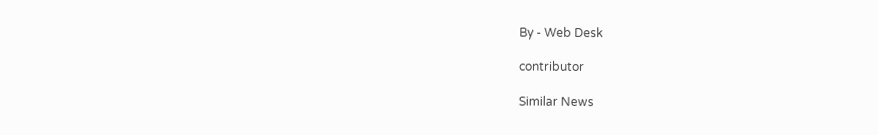By - Web Desk

contributor

Similar News